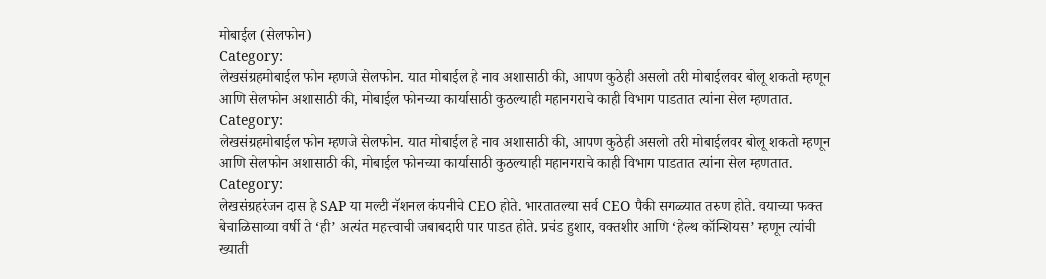मोबाईल (सेलफोन)
Category:
लेखसंग्रहमोबाईल फोन म्हणजे सेलफोन. यात मोबाईल हे नाव अशासाठी की, आपण कुठेही असलो तरी मोबाईलवर बोलू शकतो म्हणून आणि सेलफोन अशासाठी की, मोबाईल फोनच्या कार्यासाठी कुठल्याही महानगराचे काही विभाग पाडतात त्यांना सेल म्हणतात.
Category:
लेखसंग्रहमोबाईल फोन म्हणजे सेलफोन. यात मोबाईल हे नाव अशासाठी की, आपण कुठेही असलो तरी मोबाईलवर बोलू शकतो म्हणून आणि सेलफोन अशासाठी की, मोबाईल फोनच्या कार्यासाठी कुठल्याही महानगराचे काही विभाग पाडतात त्यांना सेल म्हणतात.
Category:
लेखसंग्रहरंजन दास हे SAP या मल्टी नॅशनल कंपनीचे CEO होते. भारतातल्या सर्व CEO पैकी सगळ्यात तरुण होते. वयाच्या फक्त बेचाळिसाव्या वर्षी ते ‘ही’ अत्यंत महत्त्वाची जबाबदारी पार पाडत होते. प्रचंड हुशार, वक्तशीर आणि ‘हेल्थ कॉन्शियस’ म्हणून त्यांची ख्याती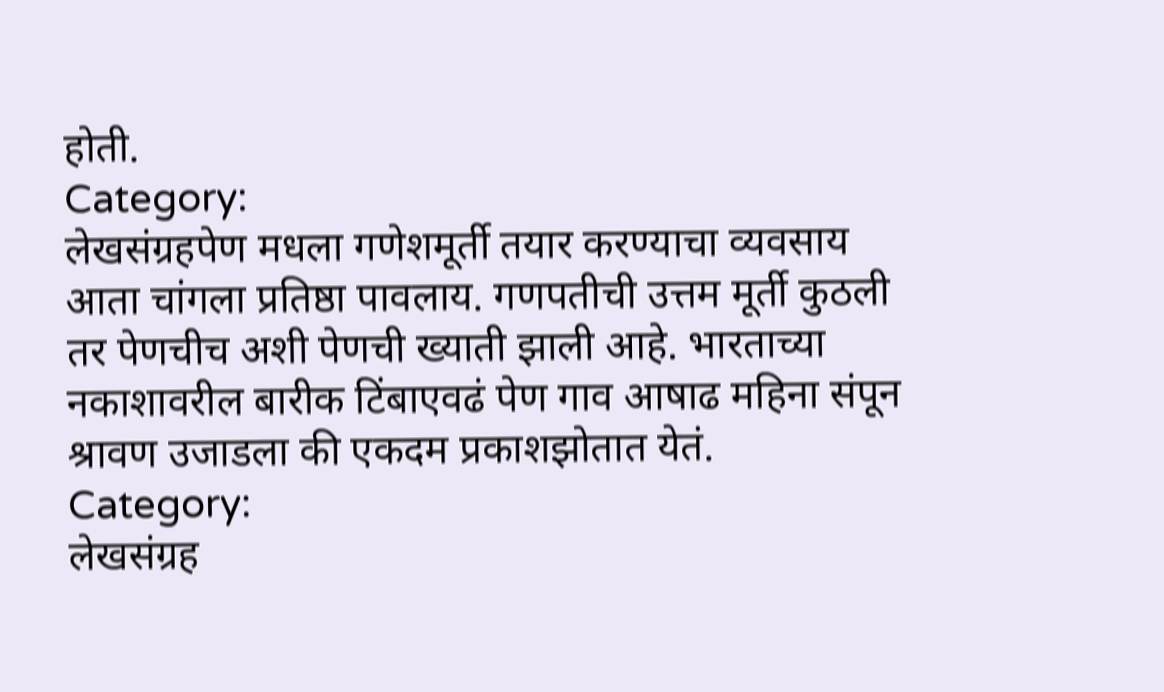होती.
Category:
लेखसंग्रहपेण मधला गणेशमूर्ती तयार करण्याचा व्यवसाय आता चांगला प्रतिष्ठा पावलाय. गणपतीची उत्तम मूर्ती कुठली तर पेणचीच अशी पेणची ख्याती झाली आहे. भारताच्या नकाशावरील बारीक टिंबाएवढं पेण गाव आषाढ महिना संपून श्रावण उजाडला की एकदम प्रकाशझोतात येतं.
Category:
लेखसंग्रह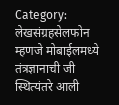Category:
लेखसंग्रहसेलफोन म्हणजे मोबाईलमध्ये तंत्रज्ञानाची जी स्थित्यंतरे आली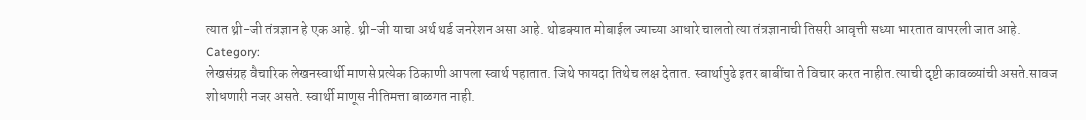त्यात थ्री-जी तंत्रज्ञान हे एक आहे. थ्री-जी याचा अर्थ थर्ड जनरेशन असा आहे. थोडक्यात मोबाईल ज्याच्या आधारे चालतो त्या तंत्रज्ञानाची तिसरी आवृत्ती सध्या भारतात वापरली जात आहे.
Category:
लेखसंग्रह वैचारिक लेखनस्वार्थी माणसे प्रत्येक ठिकाणी आपला स्वार्थ पहातात. जिथे फायदा तिथेच लक्ष देतात. स्वार्थापुढे इतर बाबींचा ते विचार करत नाहीत.त्याची दृष्टी कावळ्यांची असते.सावज शोधणारी नजर असते. स्वार्थी माणूस नीतिमत्ता बाळगत नाही.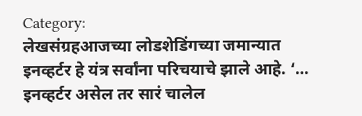Category:
लेखसंग्रहआजच्या लोडशेडिंगच्या जमान्यात इनव्हर्टर हे यंत्र सर्वांना परिचयाचे झाले आहे. ‘… इनव्हर्टर असेल तर सारं चालेल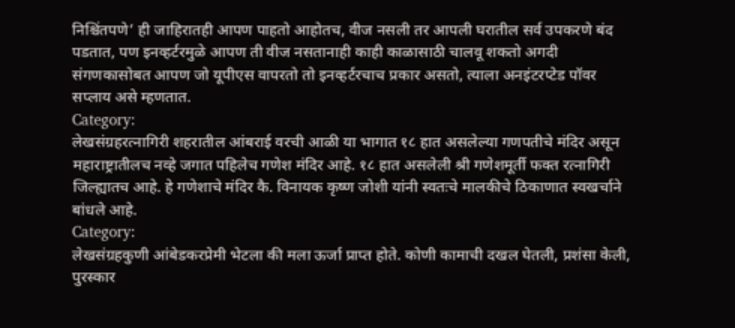निश्चिंतपणे’ ही जाहिरातही आपण पाहतो आहोतच, वीज नसली तर आपली घरातील सर्व उपकरणे बंद पडतात, पण इनव्हर्टरमुळे आपण ती वीज नसतानाही काही काळासाठी चालवू शकतो अगदी संगणकासोबत आपण जो यूपीएस वापरतो तो इनव्हर्टरचाच प्रकार असतो, त्याला अनइंटरप्टेड पॉवर सप्लाय असे म्हणतात.
Category:
लेखसंग्रहरत्नागिरी शहरातील आंबराई वरची आळी या भागात १८ हात असलेल्या गणपतीचे मंदिर असून महाराष्ट्रातीलच नव्हे जगात पहिलेच गणेश मंदिर आहे. १८ हात असलेली श्री गणेशमूर्ती फक्त रत्नागिरी जिल्ह्यातच आहे. हे गणेशाचे मंदिर कै. विनायक कृष्ण जोशी यांनी स्वतःचे मालकीचे ठिकाणात स्वखर्चाने बांधले आहे.
Category:
लेखसंग्रहकुणी आंबेडकरप्रेमी भेटला की मला ऊर्जा प्राप्त होते. कोणी कामाची दखल घेतली, प्रशंसा केली, पुरस्कार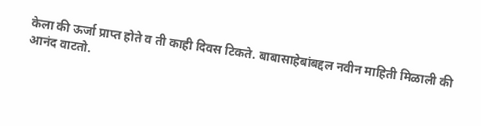केला की ऊर्जा प्राप्त होते व ती काही दिवस टिकते. बाबासाहेबांबद्दल नवीन माहिती मिळाली की आनंद वाटतो.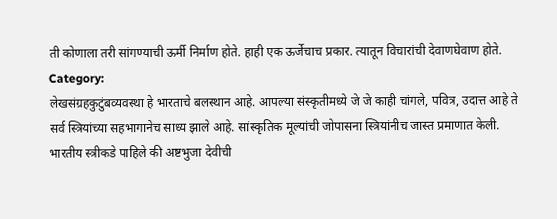ती कोणाला तरी सांगण्याची ऊर्मी निर्माण होते. हाही एक ऊर्जेचाच प्रकार. त्यातून विचारांची देवाणघेवाण होते.
Category:
लेखसंग्रहकुटुंबव्यवस्था हे भारताचे बलस्थान आहे. आपल्या संस्कृतीमध्ये जे जे काही चांगले, पवित्र, उदात्त आहे ते सर्व स्त्रियांच्या सहभागानेच साध्य झाले आहे. सांस्कृतिक मूल्यांची जोपासना स्त्रियांनीच जास्त प्रमाणात केली. भारतीय स्त्रीकडे पाहिले की अष्टभुजा देवीची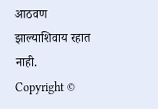आठवण झाल्याशिवाय रहात नाही.
Copyright ©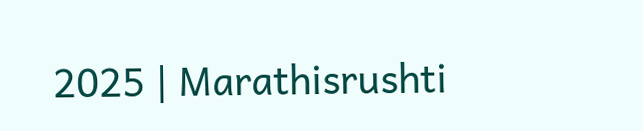2025 | Marathisrushti